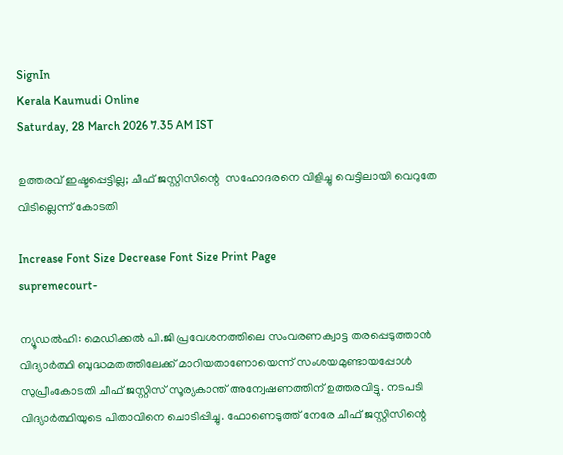SignIn
Kerala Kaumudi Online
Saturday, 28 March 2026 7.35 AM IST

ഉത്തരവ് ഇഷ്ടപ്പെട്ടില്ല; ചീഫ് ജസ്റ്റിസിന്റെ  സഹോദരനെ വിളിച്ചു വെട്ടിലായി വെറുതേ വിടില്ലെന്ന് കോടതി

Increase Font Size Decrease Font Size Print Page
supremecourt-

ന്യൂഡൽഹി: മെഡിക്കൽ പി.ജി പ്രവേശനത്തിലെ സംവരണക്വാട്ട തരപ്പെടുത്താൻ വിദ്യാർത്ഥി ബുദ്ധമതത്തിലേക്ക് മാറിയതാണോയെന്ന് സംശയമുണ്ടായപ്പോൾ സുപ്രീംകോടതി ചീഫ് ജസ്റ്റിസ് സൂര്യകാന്ത് അന്വേഷണത്തിന് ഉത്തരവിട്ടു. നടപടി വിദ്യാർത്ഥിയുടെ പിതാവിനെ ചൊടിപ്പിച്ചു. ഫോണെടുത്ത് നേരേ ചീഫ് ജസ്റ്റിസിന്റെ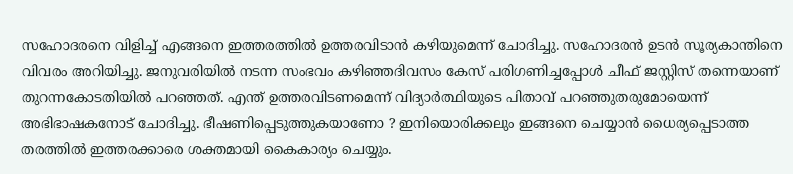സഹോദരനെ വിളിച്ച് എങ്ങനെ ഇത്തരത്തിൽ ഉത്തരവിടാൻ കഴിയുമെന്ന് ചോദിച്ചു. സഹോദരൻ ഉടൻ സൂര്യകാന്തിനെ വിവരം അറിയിച്ചു. ജനുവരിയിൽ നടന്ന സംഭവം കഴിഞ്ഞദിവസം കേസ് പരിഗണിച്ചപ്പോൾ ചീഫ് ജസ്റ്റിസ് തന്നെയാണ് തുറന്നകോടതിയിൽ പറഞ്ഞത്. എന്ത് ഉത്തരവിടണമെന്ന് വിദ്യാർത്ഥിയുടെ പിതാവ് പറഞ്ഞുതരുമോയെന്ന് അഭിഭാഷകനോട് ചോദിച്ചു. ഭീഷണിപ്പെടുത്തുകയാണോ ? ഇനിയൊരിക്കലും ഇങ്ങനെ ചെയ്യാൻ ധൈര്യപ്പെടാത്ത തരത്തിൽ ഇത്തരക്കാരെ ശക്തമായി കൈകാര്യം ചെയ്യും.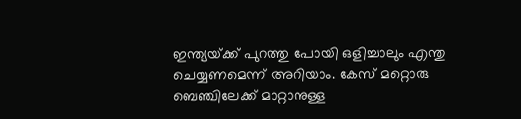ഇന്ത്യയ്‌ക്ക് പുറത്തു പോയി ഒളിച്ചാലും എന്തു ചെയ്യണമെന്ന് അറിയാം. കേസ് മറ്റൊരു ബെഞ്ചിലേക്ക് മാറ്റാനുള്ള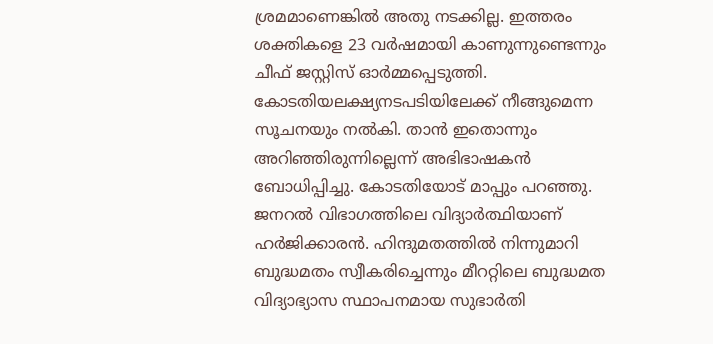ശ്രമമാണെങ്കിൽ അതു നടക്കില്ല. ഇത്തരം ശക്തികളെ 23 വ‌ർഷമായി കാണുന്നുണ്ടെന്നും ചീഫ് ജസ്റ്റിസ് ഓർമ്മപ്പെടുത്തി. കോടതിയലക്ഷ്യനടപടിയിലേക്ക് നീങ്ങുമെന്ന സൂചനയും നൽകി. താൻ ഇതൊന്നും അറിഞ്ഞിരുന്നില്ലെന്ന് അഭിഭാഷകൻ ബോധിപ്പിച്ചു. കോടതിയോട് മാപ്പും പറഞ്ഞു. ജനറൽ വിഭാഗത്തിലെ വിദ്യാർത്ഥിയാണ് ഹർജിക്കാരൻ. ഹിന്ദുമതത്തിൽ നിന്നുമാറി ബുദ്ധമതം സ്വീകരിച്ചെന്നും മീററ്റിലെ ബുദ്ധമത വിദ്യാഭ്യാസ സ്ഥാപനമായ സുഭാർതി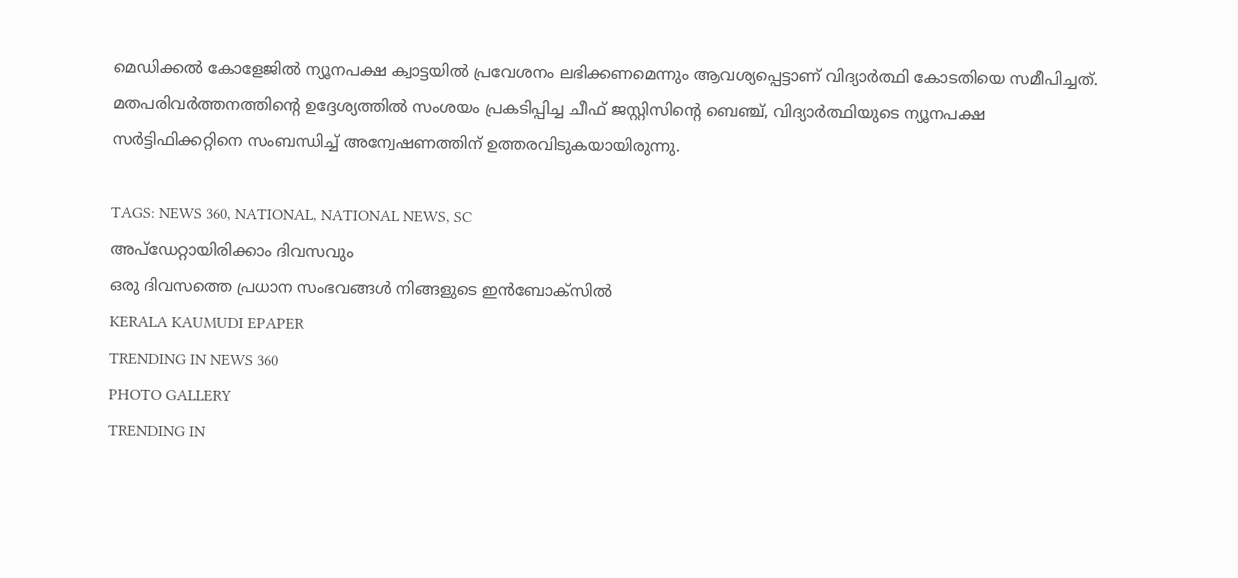മെഡിക്കൽ കോളേജിൽ ന്യൂനപക്ഷ ക്വാട്ടയിൽ പ്രവേശനം ലഭിക്കണമെന്നും ആവശ്യപ്പെട്ടാണ് വിദ്യാർത്ഥി കോടതിയെ സമീപിച്ചത്. മതപരിവർത്തനത്തിന്റെ ഉദ്ദേശ്യത്തിൽ സംശയം പ്രകടിപ്പിച്ച ചീഫ് ജസ്റ്റിസിന്റെ ബെഞ്ച്, വിദ്യാർത്ഥിയുടെ ന്യൂനപക്ഷ സർട്ടിഫിക്കറ്റിനെ സംബന്ധിച്ച് അന്വേഷണത്തിന് ഉത്തരവിടുകയായിരുന്നു.

TAGS: NEWS 360, NATIONAL, NATIONAL NEWS, SC
അപ്ഡേറ്റായിരിക്കാം ദിവസവും
ഒരു ദിവസത്തെ പ്രധാന സംഭവങ്ങൾ നിങ്ങളുടെ ഇൻബോക്സിൽ
KERALA KAUMUDI EPAPER
TRENDING IN NEWS 360
PHOTO GALLERY
TRENDING IN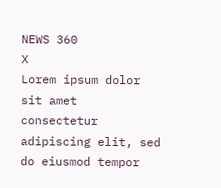NEWS 360
X
Lorem ipsum dolor sit amet
consectetur adipiscing elit, sed do eiusmod tempor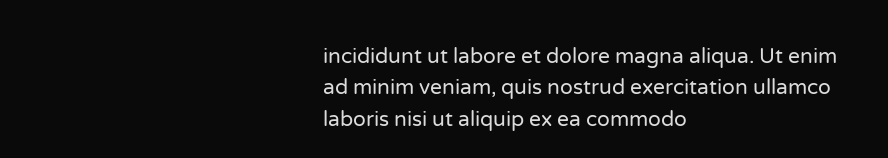incididunt ut labore et dolore magna aliqua. Ut enim ad minim veniam, quis nostrud exercitation ullamco laboris nisi ut aliquip ex ea commodo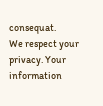consequat.
We respect your privacy. Your information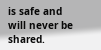is safe and will never be shared.